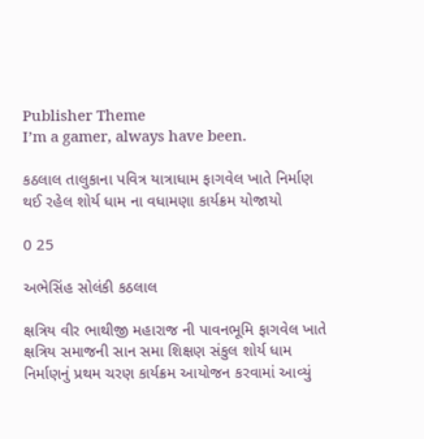Publisher Theme
I’m a gamer, always have been.

કઠલાલ તાલુકાના પવિત્ર યાત્રાધામ ફાગવેલ ખાતે નિર્માણ થઈ રહેલ શોર્ય ધામ ના વધામણા કાર્યક્રમ યોજાયો

0 25

અભેસિંહ સોલંકી કઠલાલ

ક્ષત્રિય વીર ભાથીજી મહારાજ ની પાવનભૂમિ ફાગવેલ ખાતે ક્ષત્રિય સમાજની સાન સમા શિક્ષણ સંકુલ શોર્ય ધામ નિર્માણનું પ્રથમ ચરણ કાર્યક્રમ આયોજન કરવામાં આવ્યું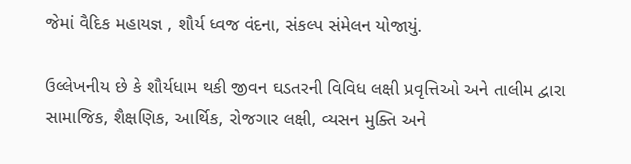જેમાં વૈદિક મહાયજ્ઞ , શૌર્ય ધ્વજ વંદના, સંકલ્પ સંમેલન યોજાયું.

ઉલ્લેખનીય છે કે શૌર્યધામ થકી જીવન ઘડતરની વિવિધ લક્ષી પ્રવૃત્તિઓ અને તાલીમ દ્વારા સામાજિક, શૈક્ષણિક, આર્થિક, રોજગાર લક્ષી, વ્યસન મુક્તિ અને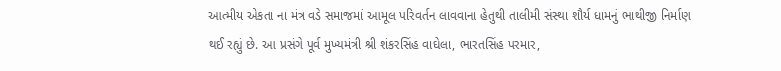આત્મીય એકતા ના મંત્ર વડે સમાજમાં આમૂલ પરિવર્તન લાવવાના હેતુથી તાલીમી સંસ્થા શૌર્ય ધામનું ભાથીજી નિર્માણ થઈ રહ્યું છે. આ પ્રસંગે પૂર્વ મુખ્યમંત્રી શ્રી શંકરસિંહ વાઘેલા, ભારતસિંહ પરમાર,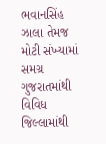ભવાનસિંહ ઝાલા તેમજ મોટી સંખ્યામાં સમગ્ર ગુજરાતમાંથી વિવિધ જિલ્લામાંથી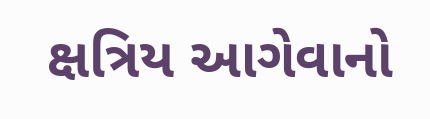ક્ષત્રિય આગેવાનો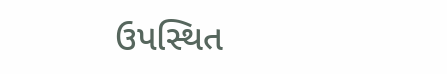ઉપસ્થિત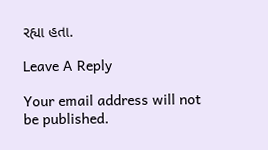રહ્યા હતા.

Leave A Reply

Your email address will not be published.